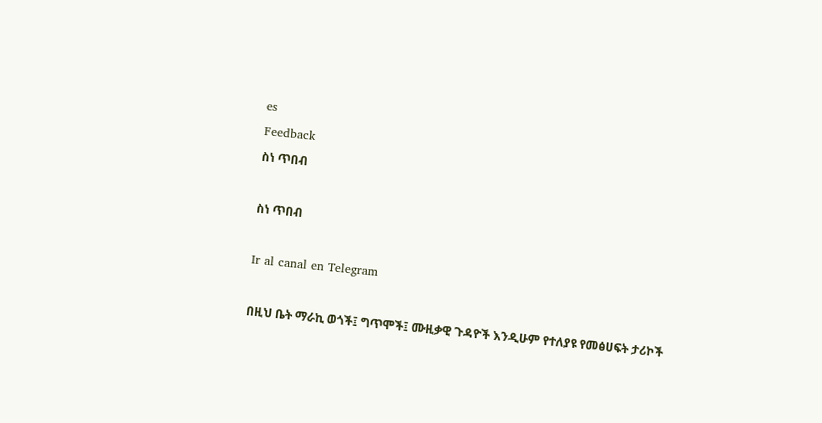es
Feedback
ስነ ጥበብ

ስነ ጥበብ

Ir al canal en Telegram

በዚህ ቤት ማራኪ ወጎች፤ ግጥሞች፤ ሙዚቃዊ ጉዳዮች እንዲሁም የተለያዩ የመፅሀፍት ታሪኮች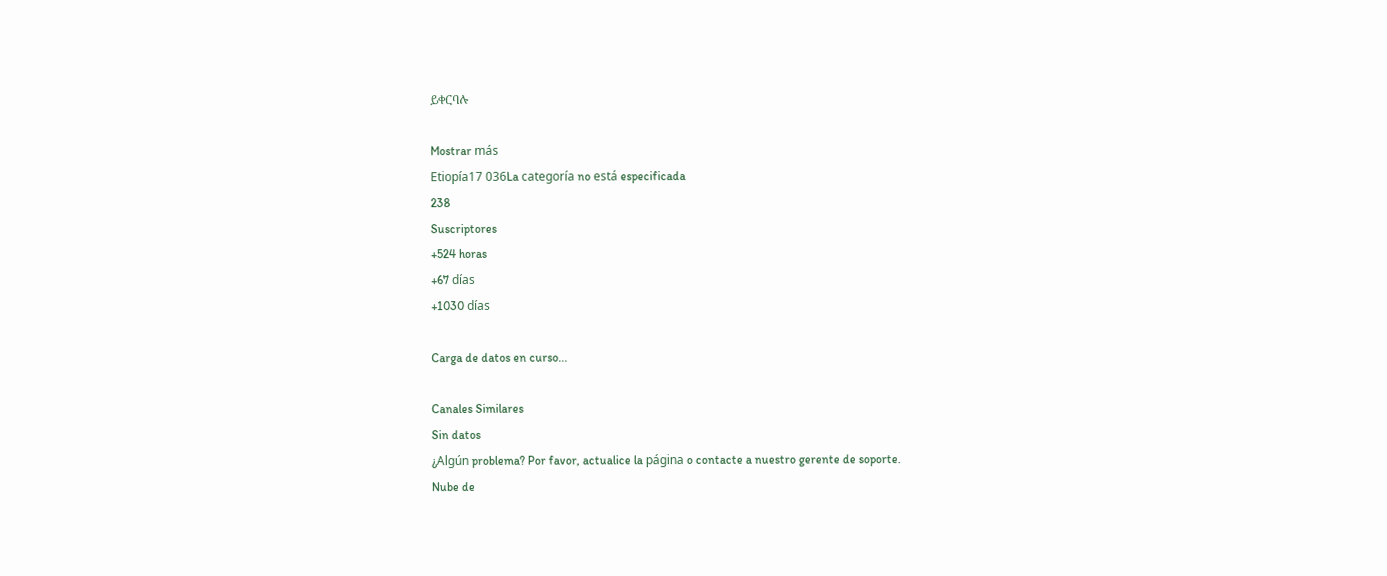ይቀርባሉ

Mostrar más
Etiopía17 036La categoría no está especificada
238
Suscriptores
+524 horas
+67 días
+1030 días

Carga de datos en curso...

Canales Similares
Sin datos
¿Algún problema? Por favor, actualice la página o contacte a nuestro gerente de soporte.
Nube de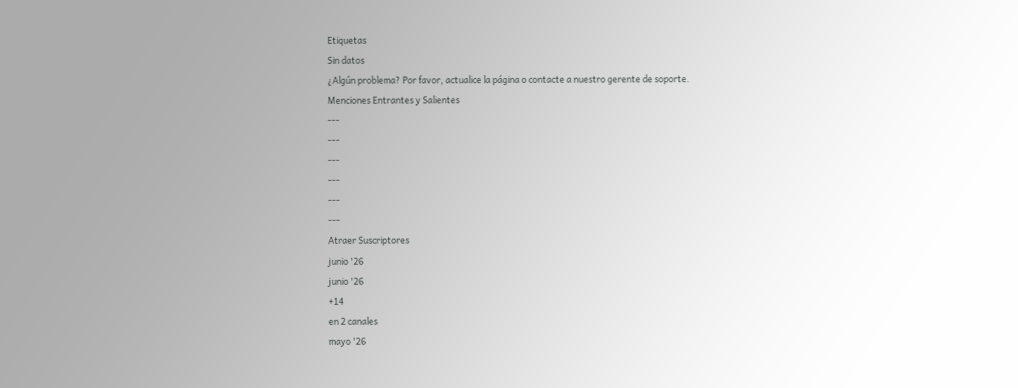Etiquetas
Sin datos
¿Algún problema? Por favor, actualice la página o contacte a nuestro gerente de soporte.
Menciones Entrantes y Salientes
---
---
---
---
---
---
Atraer Suscriptores
junio '26
junio '26
+14
en 2 canales
mayo '26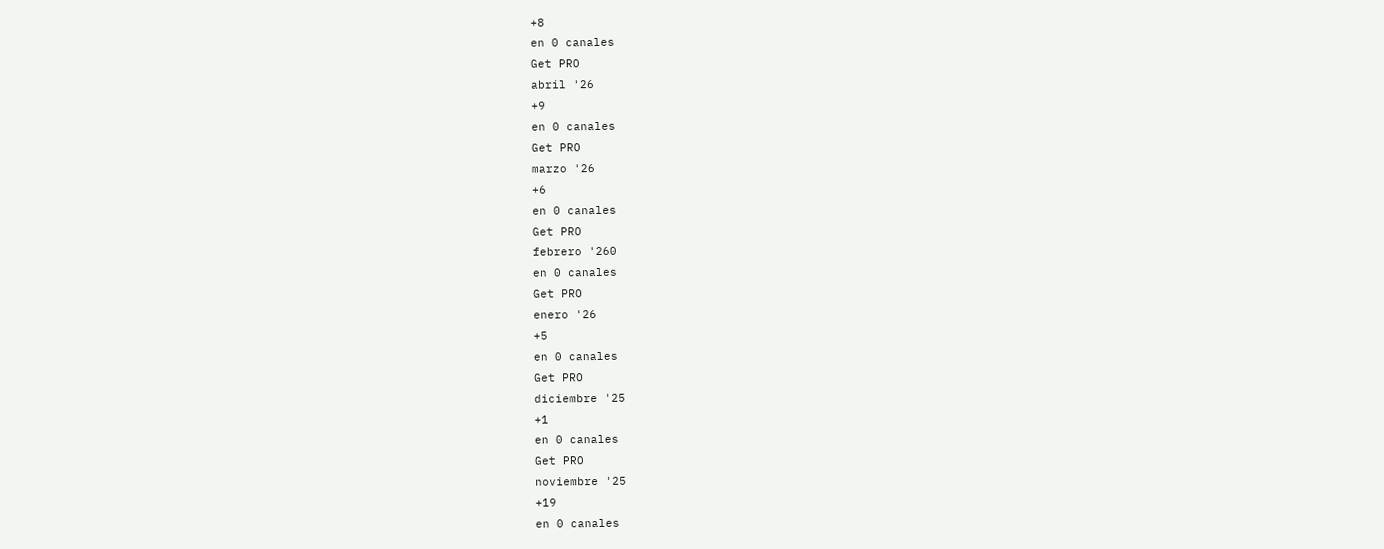+8
en 0 canales
Get PRO
abril '26
+9
en 0 canales
Get PRO
marzo '26
+6
en 0 canales
Get PRO
febrero '260
en 0 canales
Get PRO
enero '26
+5
en 0 canales
Get PRO
diciembre '25
+1
en 0 canales
Get PRO
noviembre '25
+19
en 0 canales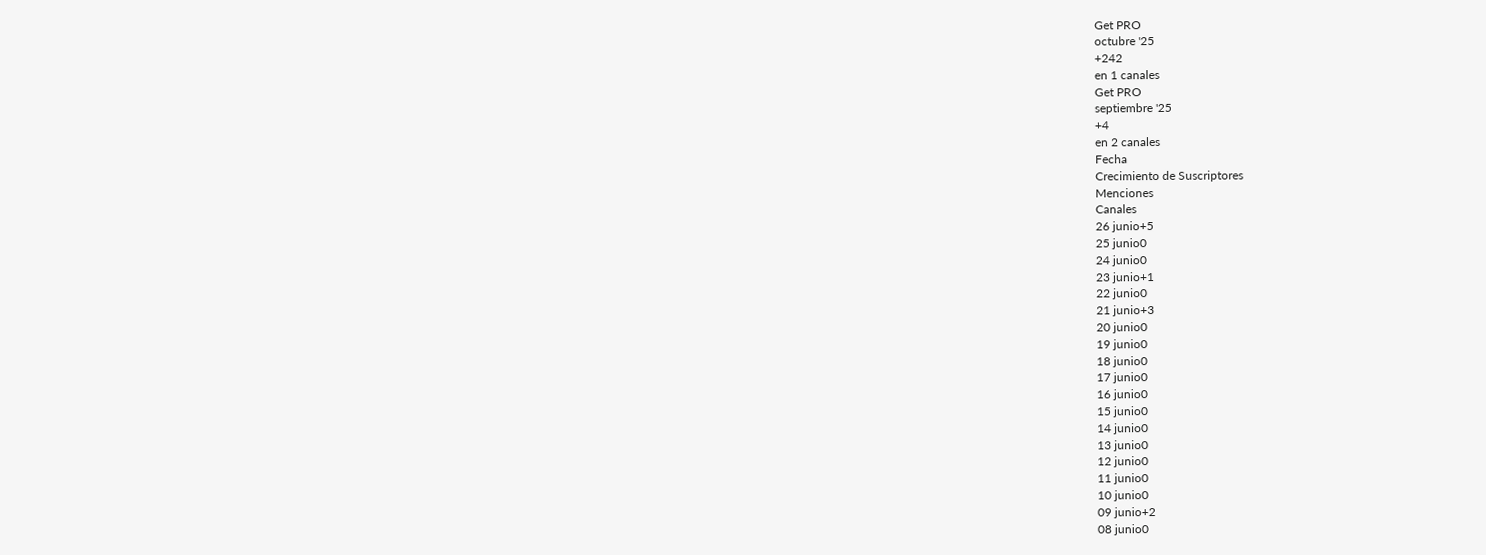Get PRO
octubre '25
+242
en 1 canales
Get PRO
septiembre '25
+4
en 2 canales
Fecha
Crecimiento de Suscriptores
Menciones
Canales
26 junio+5
25 junio0
24 junio0
23 junio+1
22 junio0
21 junio+3
20 junio0
19 junio0
18 junio0
17 junio0
16 junio0
15 junio0
14 junio0
13 junio0
12 junio0
11 junio0
10 junio0
09 junio+2
08 junio0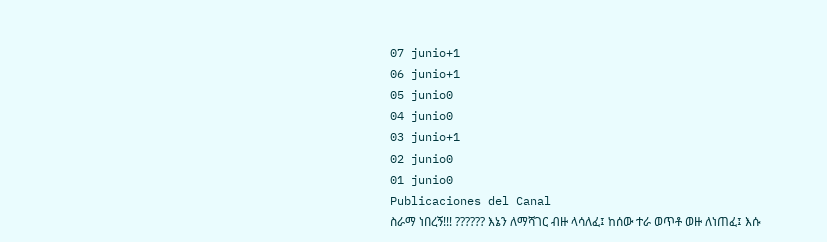07 junio+1
06 junio+1
05 junio0
04 junio0
03 junio+1
02 junio0
01 junio0
Publicaciones del Canal
ስራማ ነበረኝ!!! ?????? እኔን ለማሻገር ብዙ ላሳለፈ፤ ከሰው ተራ ወጥቶ ወዙ ለነጠፈ፤ እሱ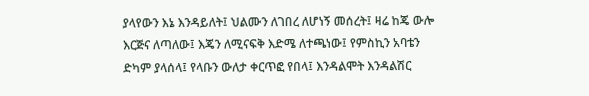ያላየውን እኔ እንዳይለት፤ ህልሙን ለገበረ ለሆነኝ መሰረት፤ ዛሬ ከጄ ውሎ እርጅና ለጣለው፤ እጄን ለሚናፍቅ እድሜ ለተጫነው፤ የምስኪን አባቴን ድካም ያላሰላ፤ የላቡን ውለታ ቀርጥፎ የበላ፤ እንዳልሞት እንዳልሽር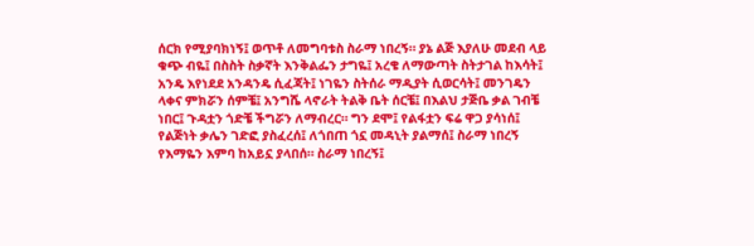ሰርክ የሚያባክነኝ፤ ወጥቶ ለመግባቱስ ስራማ ነበረኝ። ያኔ ልጅ እያለሁ መደብ ላይ ቁጭ ብዬ፤ በስስት ስቃኛት እንቅልፌን ታግዬ፤ አረቄ ለማውጣት ስትታገል ከእሳት፤ አንዴ እየነደደ አንዳንዴ ሲፈጃት፤ ነገዬን ስትሰራ ማዲያት ሲወርሳት፤ መንገዴን ላቀና ምክሯን ሰምቼ፤ አንግሼ ላኖራት ትልቅ ቤት ሰርቼ፤ በእልህ ታጅቤ ቃል ገብቼ ነበር፤ ጉዳቷን ጎድቼ ችግሯን ለማብረር። ግን ደሞ፤ የልፋቷን ፍሬ ዋጋ ያሳነሰ፤ የልጅነት ቃሌን ገድፎ ያስፈረሰ፤ ለጎበጠ ጎኗ መዳኒት ያልማሰ፤ ስራማ ነበረኝ የእማዬን እምባ ከአይኗ ያላበሰ። ስራማ ነበረኝ፤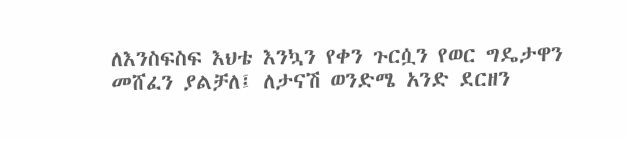ለእንስፍስፍ እህቴ እንኳን የቀን ጉርሷን የወር ግዴታዋን መሸፈን ያልቻለ፤ ለታናሽ ወንድሜ አንድ ደርዘን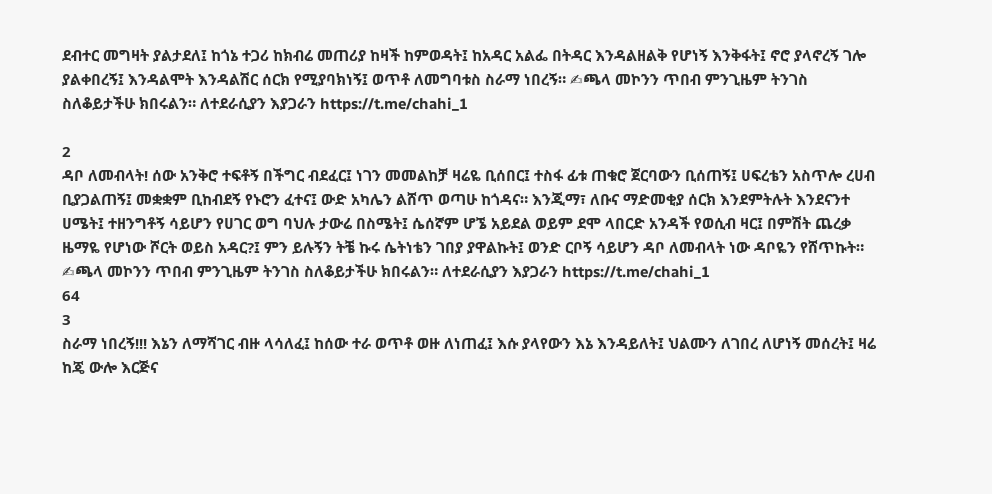ደብተር መግዛት ያልታደለ፤ ከጎኔ ተጋሪ ከክብሬ መጠሪያ ከዛች ከምወዳት፤ ከአዳር አልፌ በትዳር እንዳልዘልቅ የሆነኝ እንቅፋት፤ ኖሮ ያላኖረኝ ገሎ ያልቀበረኝ፤ እንዳልሞት እንዳልሽር ሰርክ የሚያባክነኝ፤ ወጥቶ ለመግባቱስ ስራማ ነበረኝ። ✍ጫላ መኮንን ጥበብ ምንጊዜም ትንገስ ስለቆይታችሁ ክበሩልን። ለተደራሲያን እያጋራን https://t.me/chahi_1

2
ዳቦ ለመብላት! ሰው አንቅሮ ተፍቶኝ በችግር ብደፈር፤ ነገን መመልከቻ ዛሬዬ ቢሰበር፤ ተስፋ ፊቱ ጠቁሮ ጀርባውን ቢሰጠኝ፤ ሀፍረቴን አስጥሎ ረሀብ ቢያጋልጠኝ፤ መቋቋም ቢከብደኝ የኑሮን ፈተና፤ ውድ አካሌን ልሸጥ ወጣሁ ከጎዳና። እንጂማ፣ ለቡና ማድመቂያ ሰርክ እንደምትሉት እንደናንተ ሀሜት፤ ተዘንግቶኝ ሳይሆን የሀገር ወግ ባህሉ ታውሬ በስሜት፤ ሴሰኛም ሆኜ አይደል ወይም ደሞ ላበርድ አንዳች የወሲብ ዛር፤ በምሽት ጨረቃ ዜማዬ የሆነው ሾርት ወይስ አዳር?፤ ምን ይሉኝን ትቼ ኩሩ ሴትነቴን ገበያ ያዋልኩት፤ ወንድ ርቦኝ ሳይሆን ዳቦ ለመብላት ነው ዳቦዬን የሸጥኩት። ✍ጫላ መኮንን ጥበብ ምንጊዜም ትንገስ ስለቆይታችሁ ክበሩልን። ለተደራሲያን እያጋራን https://t.me/chahi_1
64
3
ስራማ ነበረኝ!!! እኔን ለማሻገር ብዙ ላሳለፈ፤ ከሰው ተራ ወጥቶ ወዙ ለነጠፈ፤ እሱ ያላየውን እኔ እንዳይለት፤ ህልሙን ለገበረ ለሆነኝ መሰረት፤ ዛሬ ከጄ ውሎ እርጅና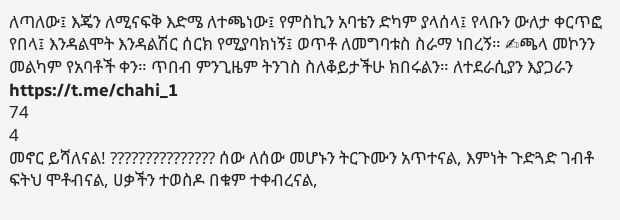ለጣለው፤ እጄን ለሚናፍቅ እድሜ ለተጫነው፤ የምስኪን አባቴን ድካም ያላሰላ፤ የላቡን ውለታ ቀርጥፎ የበላ፤ እንዳልሞት እንዳልሽር ሰርክ የሚያባክነኝ፤ ወጥቶ ለመግባቱስ ስራማ ነበረኝ። ✍ጫላ መኮንን መልካም የአባቶች ቀን። ጥበብ ምንጊዜም ትንገስ ስለቆይታችሁ ክበሩልን። ለተደራሲያን እያጋራን https://t.me/chahi_1
74
4
መኖር ይሻለናል! ??????????????? ሰው ለሰው መሆኑን ትርጉሙን አጥተናል, እምነት ጉድጓድ ገብቶ ፍትህ ሞቶብናል, ሀቃችን ተወስዶ በቁም ተቀብረናል,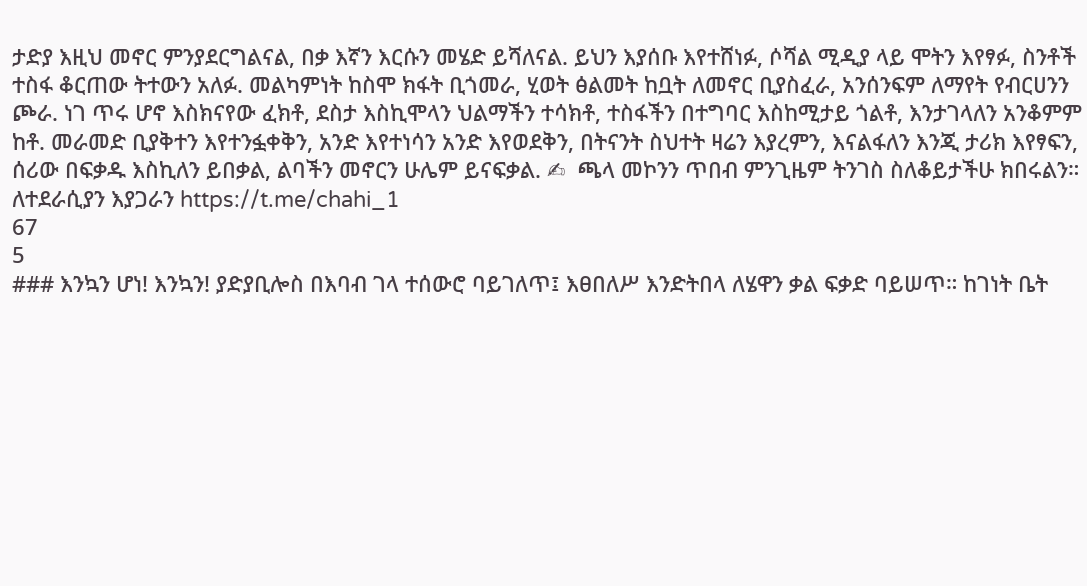ታድያ እዚህ መኖር ምንያደርግልናል, በቃ እኛን እርሱን መሄድ ይሻለናል. ይህን እያሰቡ እየተሸነፉ, ሶሻል ሚዲያ ላይ ሞትን እየፃፉ, ስንቶች ተስፋ ቆርጠው ትተውን አለፉ. መልካምነት ከስሞ ክፋት ቢጎመራ, ሂወት ፅልመት ከቧት ለመኖር ቢያስፈራ, አንሰንፍም ለማየት የብርሀንን ጮራ. ነገ ጥሩ ሆኖ እስክናየው ፈክቶ, ደስታ እስኪሞላን ህልማችን ተሳክቶ, ተስፋችን በተግባር እስከሚታይ ጎልቶ, እንታገላለን አንቆምም ከቶ. መራመድ ቢያቅተን እየተንፏቀቅን, አንድ እየተነሳን አንድ እየወደቅን, በትናንት ስህተት ዛሬን እያረምን, እናልፋለን እንጂ ታሪክ እየፃፍን, ሰሪው በፍቃዱ እስኪለን ይበቃል, ልባችን መኖርን ሁሌም ይናፍቃል. ✍  ጫላ መኮንን ጥበብ ምንጊዜም ትንገስ ስለቆይታችሁ ክበሩልን። ለተደራሲያን እያጋራን https://t.me/chahi_1
67
5
### እንኳን ሆነ! እንኳን! ያድያቢሎስ በእባብ ገላ ተሰውሮ ባይገለጥ፤ እፀበለሥ እንድትበላ ለሄዋን ቃል ፍቃድ ባይሠጥ። ከገነት ቤት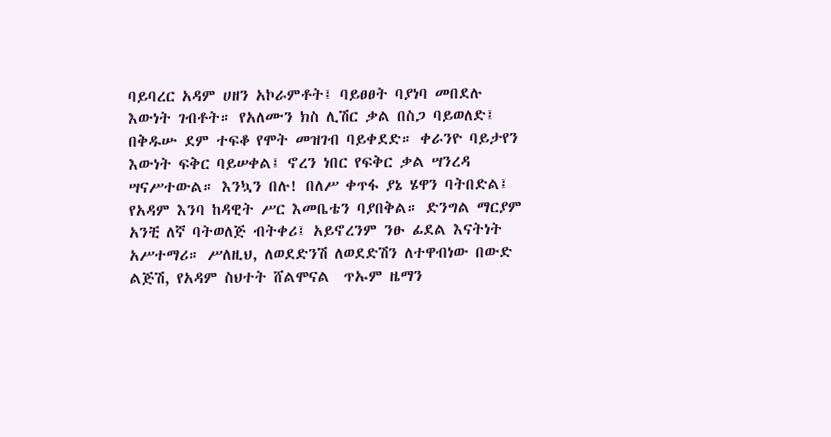ባይባረር አዳም ሀዘን አኮራምቶት፤ ባይፀፀት ባያነባ መበደሉ እውነት ገብቶት። የአለሙን ክስ ሊሽር ቃል በስጋ ባይወለድ፤ በቅዱሡ ደም ተፍቆ የሞት መዝገብ ባይቀደድ። ቀራንዮ ባይታየን እውነት ፍቅር ባይሠቀል፤ ኖረን ነበር የፍቅር ቃል ሣንረዳ ሣናሥተውል። እንኳን በሉ! በለሥ ቀጥፋ ያኔ ሄዋን ባትበድል፤ የአዳም እንባ ከዳዊት ሥር እመቤቴን ባያበቅል። ድንግል ማርያም አንቺ ለኛ ባትወለጅ ብትቀሪ፤ አይኖረንም ንፁ ፊደል እናትነት አሥተማሪ። ሥለዚህ, ለወደድንሽ ለወደድሽን ለተዋብነው በውድ ልጅሽ, የአዳም ስህተት ሸልሞናል  ጥኡም ዜማን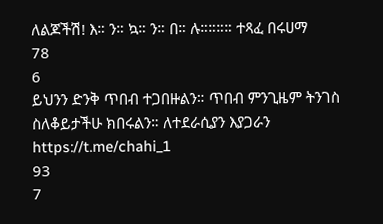ለልጆችሽ! እ። ን። ኳ። ን። በ። ሉ።።።። ተጻፈ በሩሀማ
78
6
ይህንን ድንቅ ጥበብ ተጋበዙልን። ጥበብ ምንጊዜም ትንገስ ስለቆይታችሁ ክበሩልን። ለተደራሲያን እያጋራን https://t.me/chahi_1
93
7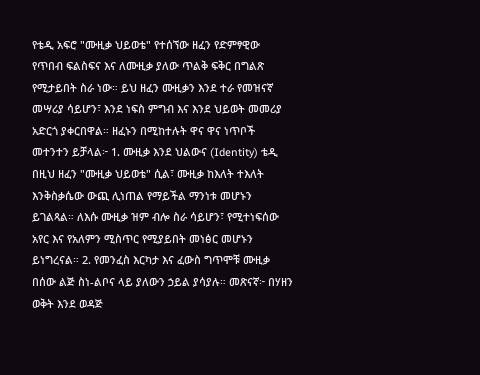የቴዲ አፍሮ "ሙዚቃ ህይወቴ" የተሰኘው ዘፈን የድምፃዊው የጥበብ ፍልስፍና እና ለሙዚቃ ያለው ጥልቅ ፍቅር በግልጽ የሚታይበት ስራ ነው። ይህ ዘፈን ሙዚቃን እንደ ተራ የመዝናኛ መሣሪያ ሳይሆን፣ እንደ ነፍስ ምግብ እና እንደ ህይወት መመሪያ አድርጎ ያቀርበዋል። ዘፈኑን በሚከተሉት ዋና ዋና ነጥቦች መተንተን ይቻላል፦ 1. ሙዚቃ እንደ ህልውና (Identity) ቴዲ በዚህ ዘፈን "ሙዚቃ ህይወቴ" ሲል፣ ሙዚቃ ከእለት ተእለት እንቅስቃሴው ውጪ ሊነጠል የማይችል ማንነቱ መሆኑን ይገልጻል። ለእሱ ሙዚቃ ዝም ብሎ ስራ ሳይሆን፣ የሚተነፍሰው አየር እና የአለምን ሚስጥር የሚያይበት መነፅር መሆኑን ይነግረናል። 2. የመንፈስ እርካታ እና ፈውስ ግጥሞቹ ሙዚቃ በሰው ልጅ ስነ-ልቦና ላይ ያለውን ኃይል ያሳያሉ። መጽናኛ፦ በሃዘን ወቅት እንደ ወዳጅ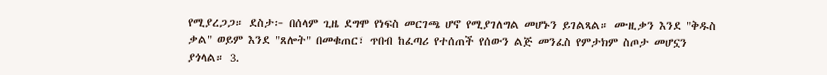የሚያረጋጋ። ደስታ፦ በሰላም ጊዜ ደግሞ የነፍስ መርገጫ ሆኖ የሚያገለግል መሆኑን ይገልጻል። ሙዚቃን እንደ "ቅዱስ ቃል" ወይም እንደ "ጸሎት" በመቁጠር፣ ጥበብ ከፈጣሪ የተሰጠች የሰውን ልጅ መንፈስ የምታክም ስጦታ መሆኗን ያጎላል። 3.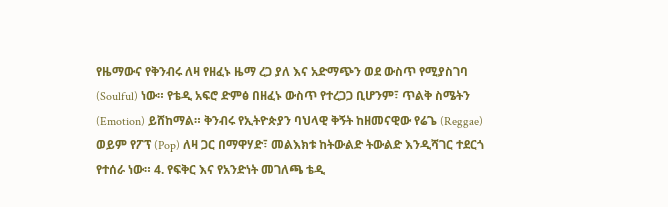የዜማውና የቅንብሩ ለዛ የዘፈኑ ዜማ ረጋ ያለ እና አድማጭን ወደ ውስጥ የሚያስገባ (Soulful) ነው። የቴዲ አፍሮ ድምፅ በዘፈኑ ውስጥ የተረጋጋ ቢሆንም፣ ጥልቅ ስሜትን (Emotion) ይሸከማል። ቅንብሩ የኢትዮጵያን ባህላዊ ቅኝት ከዘመናዊው የሬጌ (Reggae) ወይም የፖፕ (Pop) ለዛ ጋር በማዋሃድ፣ መልእክቱ ከትውልድ ትውልድ እንዲሻገር ተደርጎ የተሰራ ነው። 4. የፍቅር እና የአንድነት መገለጫ ቴዲ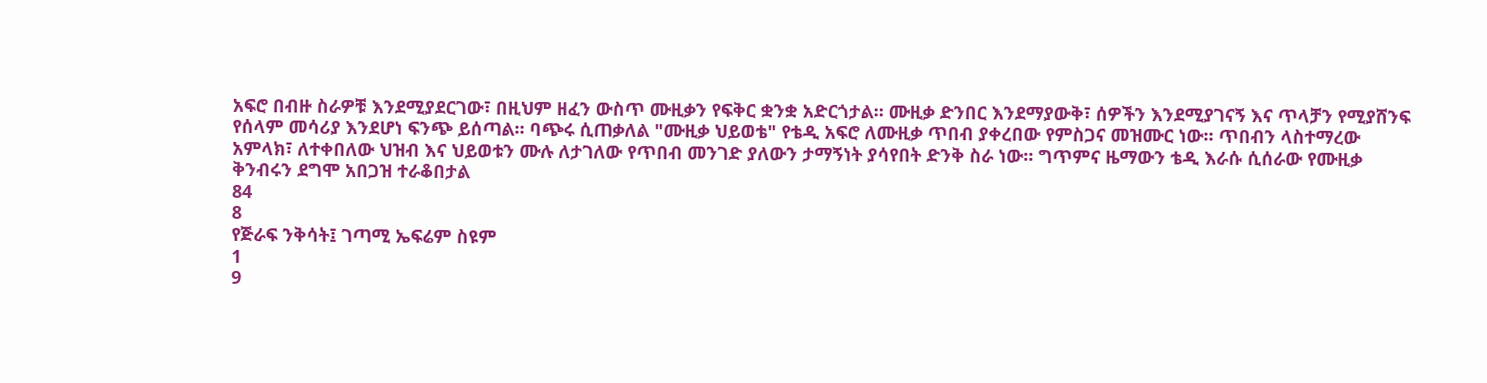አፍሮ በብዙ ስራዎቹ እንደሚያደርገው፣ በዚህም ዘፈን ውስጥ ሙዚቃን የፍቅር ቋንቋ አድርጎታል። ሙዚቃ ድንበር እንደማያውቅ፣ ሰዎችን እንደሚያገናኝ እና ጥላቻን የሚያሸንፍ የሰላም መሳሪያ እንደሆነ ፍንጭ ይሰጣል። ባጭሩ ሲጠቃለል "ሙዚቃ ህይወቴ" የቴዲ አፍሮ ለሙዚቃ ጥበብ ያቀረበው የምስጋና መዝሙር ነው። ጥበብን ላስተማረው አምላክ፣ ለተቀበለው ህዝብ እና ህይወቱን ሙሉ ለታገለው የጥበብ መንገድ ያለውን ታማኝነት ያሳየበት ድንቅ ስራ ነው። ግጥምና ዜማውን ቴዲ እራሱ ሲሰራው የሙዚቃ ቅንብሩን ደግሞ አበጋዝ ተራቆበታል
84
8
የጅራፍ ንቅሳት፤ ገጣሚ ኤፍሬም ስዩም
1
9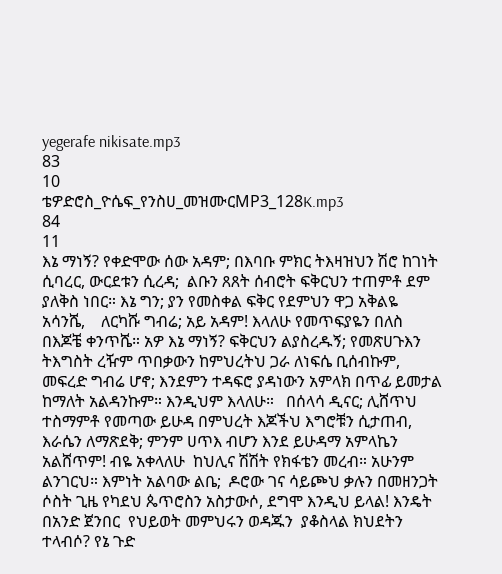yegerafe nikisate.mp3
83
10
ቴዎድሮስ_ዮሴፍ_የንስሀ_መዝሙርMP3_128K.mp3
84
11
እኔ ማነኝ? የቀድሞው ሰው አዳም; በእባቡ ምክር ትእዛዝህን ሽሮ ከገነት ሲባረር, ውርደቱን ሲረዳ;  ልቡን ጸጸት ሰብሮት ፍቅርህን ተጠምቶ ደም ያለቅስ ነበር። እኔ ግን; ያን የመስቀል ፍቅር የደምህን ዋጋ አቅልዬ አሳንሼ,    ለርካሹ ግብሬ; አይ አዳም! እላለሁ የመጥፍያዬን በለስ በእጆቼ ቀንጥሼ። አዎ እኔ ማነኝ? ፍቅርህን ልያስረዱኝ; የመጽሀጉእን  ትእግስት ረዥም ጥበቃውን ከምህረትህ ጋራ ለነፍሴ ቢሰብኩም, መፍረድ ግብሬ ሆኖ; እንደምን ተዳፍሮ ያዳነውን አምላክ በጥፊ ይመታል ከማለት አልዳንኩም። እንዲህም እላለሁ።   በሰላሳ ዲናር; ሊሸጥህ ተስማምቶ የመጣው ይሁዳ በምህረት እጆችህ እግሮቹን ሲታጠብ, እራሴን ለማጽደቅ; ምንም ሀጥእ ብሆን እንደ ይሁዳማ አምላኬን አልሸጥም! ብዬ አቀላለሁ  ከህሊና ሽሽት የክፋቴን መረብ። አሁንም ልንገርህ። እምነት አልባው ልቤ;  ዶሮው ገና ሳይጮህ ቃሉን በመዘንጋት ሶስት ጊዜ የካደህ ጴጥሮስን አስታውሶ, ደግሞ እንዲህ ይላል! እንዴት በአንድ ጀንበር  የህይወት መምህሩን ወዳጁን  ያቆስላል ክህደትን ተላብሶ? የኔ ጉድ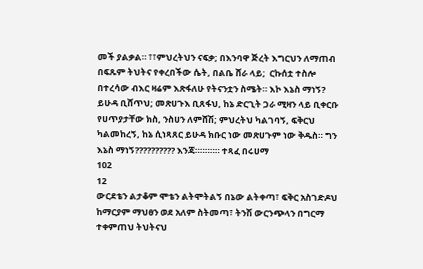መች ያልቃል። ፣፣ምህረትህን ናፍቃ; በእንባዋ ጅረት እግርህን ለማጠብ   በፍጹም ትህትና የቀረበችው ሴት, በልቤ ሸራ ላይ;  ርኩሰቷ ተስሎ በተረሳው ብእር ዛሬም እጽፋለሁ የትናንቷን ስሜት። እኮ እኔስ ማነኝ? ይሁዳ ቢሸጥህ; መጽሀጉእ ቢጸፋህ, ከኔ ድርጊት ጋራ ሚዛን ላይ ቢቀርቡ የሀጥያታቸው ክስ, ንስሀን ለምሸሽ; ምህረትህ ካልገባኝ, ፍቅርህ ካልመከረኝ, ከኔ ሲነጻጸር ይሁዳ ክቡር ነው መጽሀጉም ነው ቅዱስ። ግን እኔስ ማነኝ?????????? እንጃ።።።።። ተጻፈ በሩሀማ
102
12
ውርደቴን ልታቆም ሞቴን ልትሞትልኝ በኔው ልትቀጣ፣ ፍቅር አስገድዶህ ከማርያም ማህፀን ወደ አለም ስትመጣ፣ ትንሽ ውርንጭላን በግርማ ተቀምጠህ ትህትናህ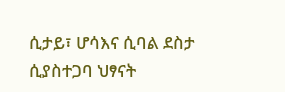ሲታይ፣ ሆሳእና ሲባል ደስታ ሲያስተጋባ ህፃናት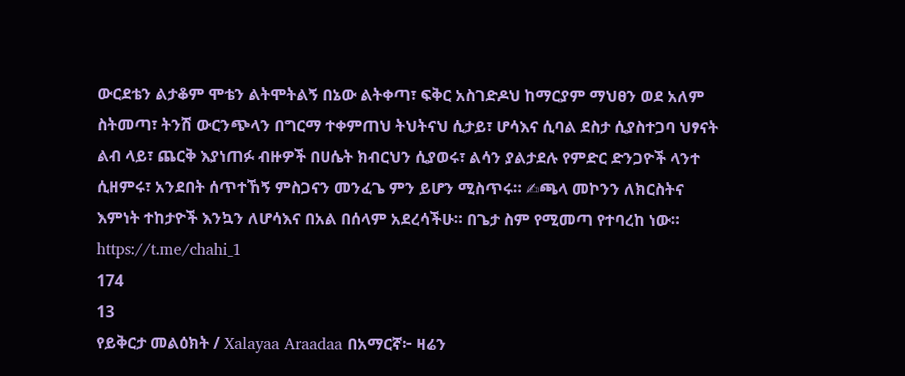ውርደቴን ልታቆም ሞቴን ልትሞትልኝ በኔው ልትቀጣ፣ ፍቅር አስገድዶህ ከማርያም ማህፀን ወደ አለም ስትመጣ፣ ትንሽ ውርንጭላን በግርማ ተቀምጠህ ትህትናህ ሲታይ፣ ሆሳእና ሲባል ደስታ ሲያስተጋባ ህፃናት ልብ ላይ፣ ጨርቅ እያነጠፉ ብዙዎች በሀሴት ክብርህን ሲያወሩ፣ ልሳን ያልታደሉ የምድር ድንጋዮች ላንተ ሲዘምሩ፣ አንደበት ሰጥተኸኝ ምስጋናን መንፈጌ ምን ይሆን ሚስጥሩ። ✍ጫላ መኮንን ለክርስትና እምነት ተከታዮች እንኳን ለሆሳእና በአል በሰላም አደረሳችሁ። በጌታ ስም የሚመጣ የተባረከ ነው። https://t.me/chahi_1
174
13
የይቅርታ መልዕክት / Xalayaa Araadaa በአማርኛ፦ ዛሬን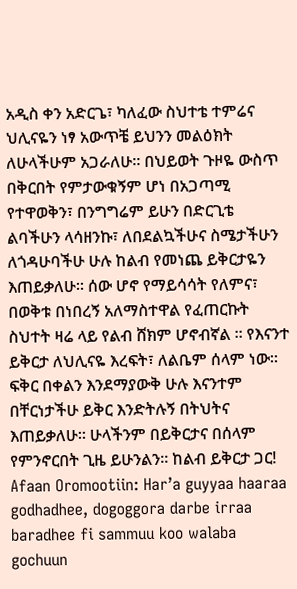አዲስ ቀን አድርጌ፣ ካለፈው ስህተቴ ተምሬና ህሊናዬን ነፃ አውጥቼ ይህንን መልዕክት ለሁላችሁም አጋራለሁ። በህይወት ጉዞዬ ውስጥ በቅርበት የምታውቁኝም ሆነ በአጋጣሚ የተዋወቅን፣ በንግግሬም ይሁን በድርጊቴ ልባችሁን ላሳዘንኩ፣ ለበደልኳችሁና ስሜታችሁን ለጎዳሁባችሁ ሁሉ ከልብ የመነጨ ይቅርታዬን እጠይቃለሁ። ሰው ሆኖ የማይሳሳት የለምና፣ በወቅቱ በነበረኝ አለማስተዋል የፈጠርኩት ስህተት ዛሬ ላይ የልብ ሸክም ሆኖብኛል ። የእናንተ ይቅርታ ለህሊናዬ እረፍት፣ ለልቤም ሰላም ነው። ፍቅር በቀልን እንደማያውቅ ሁሉ እናንተም በቸርነታችሁ ይቅር እንድትሉኝ በትህትና እጠይቃለሁ። ሁላችንም በይቅርታና በሰላም የምንኖርበት ጊዜ ይሁንልን። ከልብ ይቅርታ ጋር! Afaan Oromootiin: Har’a guyyaa haaraa godhadhee, dogoggora darbe irraa baradhee fi sammuu koo walaba gochuun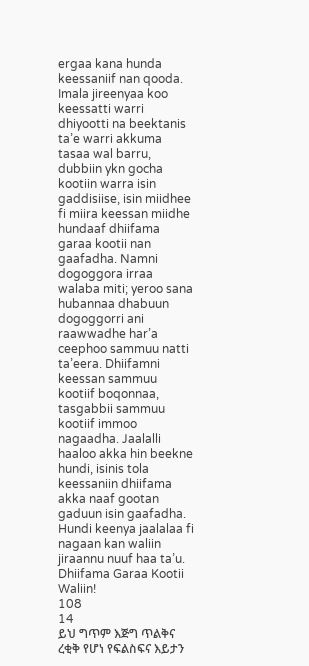ergaa kana hunda keessaniif nan qooda. Imala jireenyaa koo keessatti warri dhiyootti na beektanis ta’e warri akkuma tasaa wal barru, dubbiin ykn gocha kootiin warra isin gaddisiise, isin miidhee fi miira keessan miidhe hundaaf dhiifama garaa kootii nan gaafadha. Namni dogoggora irraa walaba miti; yeroo sana hubannaa dhabuun dogoggorri ani raawwadhe har’a ceephoo sammuu natti ta’eera. Dhiifamni keessan sammuu kootiif boqonnaa, tasgabbii sammuu kootiif immoo nagaadha. Jaalalli haaloo akka hin beekne hundi, isinis tola keessaniin dhiifama akka naaf gootan gaduun isin gaafadha. Hundi keenya jaalalaa fi nagaan kan waliin jiraannu nuuf haa ta’u. Dhiifama Garaa Kootii Waliin!
108
14
ይህ ግጥም እጅግ ጥልቅና ረቂቅ የሆነ የፍልስፍና እይታን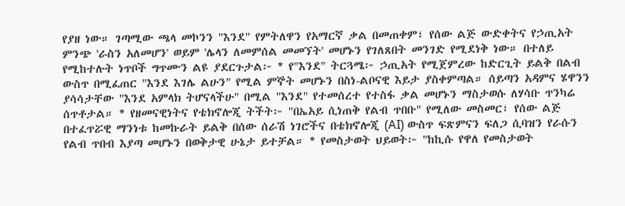የያዘ ነው። ገጣሚው ጫላ መኮንን "እንደ" የምትለዋን የአማርኛ ቃል በመጠቀም፣ የሰው ልጅ ውድቀትና የኃጢአት ምንጭ 'ራስን አለመሆን' ወይም 'ሌላን ለመምሰል መመኘት' መሆኑን የገለጸበት መንገድ የሚደነቅ ነው። በተለይ የሚከተሉት ነጥቦች ግጥሙን ልዩ ያደርጉታል፦ * የ"እንደ" ትርጓሜ፦ ኃጢአት የሚጀምረው ከድርጊት ይልቅ በልብ ውስጥ በሚፈጠር "እንደ እገሌ ልሁን" የሚል ምኞት መሆኑን በስነ-ልቦናዊ እይታ ያስቀምጣል። ሰይጣን አዳምና ሄዋንን ያሳሳታቸው "እንደ አምላክ ትሆናላችሁ" በሚል "እንደ" የተመሰረተ የተስፋ ቃል መሆኑን ማስታወሱ ለሃሳቡ ጥንካሬ ሰጥቶታል። * የዘመናዊነትና የቴክኖሎጂ ትችት፦ "በኤአይ ሲነጠቅ የልብ ጥበቡ" የሚለው መስመር፣ የሰው ልጅ በተፈጥሯዊ ማንነቱ ከመኩራት ይልቅ በሰው ሰራሽ ነገሮችና በቴክኖሎጂ (AI) ውስጥ ፍጽምናን ፍለጋ ሲባዝን የራሱን የልብ ጥበብ እያጣ መሆኑን በወቅታዊ ሁኔታ ይተቻል። * የመስታወት ህይወት፦ "ከኪሱ የዋለ የመስታወት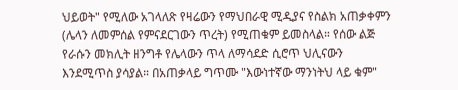ህይወት" የሚለው አገላለጽ የዛሬውን የማህበራዊ ሚዲያና የስልክ አጠቃቀምን (ሌላን ለመምሰል የምናደርገውን ጥረት) የሚጠቁም ይመስላል። የሰው ልጅ የራሱን መክሊት ዘንግቶ የሌላውን ጥላ ለማሳደድ ሲሮጥ ህሊናውን እንደሚጥስ ያሳያል። በአጠቃላይ ግጥሙ "እውነተኛው ማንነትህ ላይ ቁም"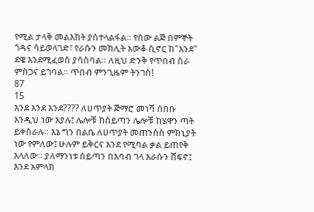የሚል ታላቅ መልእክት ያስተላልፋል። የሰው ልጅ በምኞት ጎዳና ሳይወላገድ፣ የራሱን መክሊት አውቆ ሲኖር ከ"እንደ" ደዌ እንደሚፈወስ ያሳስባል። ለዚህ ድንቅ የጥበብ ስራ ምስጋና ይገባል። ጥበብ ምንጊዜም ትንገስ!
87
15
እንደ እንደ እንደ???? ለሀጥያት ጅማሮ መነሻ ሰበቡ እንዲህ ነው እያሉ፤ ሌሎቹ ከሰይጣን ሌሎቹ ከሄዋን ጣት ይቀስራሉ። እኔ ግን በልቤ ለሀጥያት መጠንሰስ ምክኒያት ነው የምለው፤ ሁሉም ይቅርና እንደ የሚባል ቃል ይጠየቅ እላለው። ያለማንነቱ ሰይጣን በእባብ ገላ እራሱን ሸፍኖ፤ እንደ አምላክ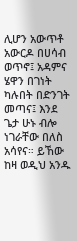ሊሆን አውጥቶ አውርዶ በሀሳብ ወጥኖ፤ አዳምና ሄዋን በገነት ካሉበት በድንገት መጣና፤ እንደ ጌታ ሁኑ ብሎ ነገራቸው በለስ አሳየና። ይኸው ከዛ ወዲህ አንዱ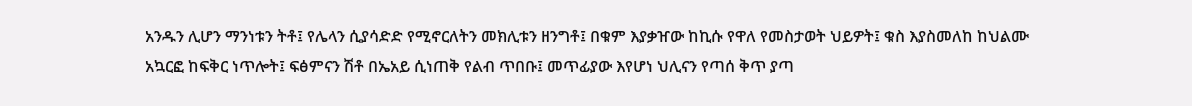አንዱን ሊሆን ማንነቱን ትቶ፤ የሌላን ሲያሳድድ የሚኖርለትን መክሊቱን ዘንግቶ፤ በቁም እያቃዠው ከኪሱ የዋለ የመስታወት ህይዎት፤ ቁስ እያስመለከ ከህልሙ አኳርፎ ከፍቅር ነጥሎት፤ ፍፅምናን ሽቶ በኤአይ ሲነጠቅ የልብ ጥበቡ፤ መጥፊያው እየሆነ ህሊናን የጣሰ ቅጥ ያጣ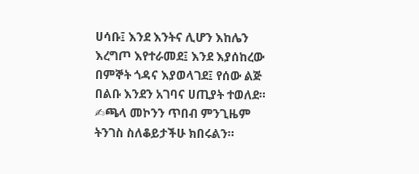ሀሳቡ፤ እንደ እንትና ሊሆን እከሌን እረግጦ እየተራመደ፤ እንደ እያሰከረው በምኞት ጎዳና እያወላገደ፤ የሰው ልጅ በልቡ እንደን አገባና ሀጢያት ተወለደ። ✍ጫላ መኮንን ጥበብ ምንጊዜም ትንገስ ስለቆይታችሁ ክበሩልን።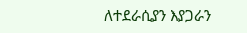ለተደራሲያን እያጋራን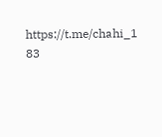https://t.me/chahi_1
83